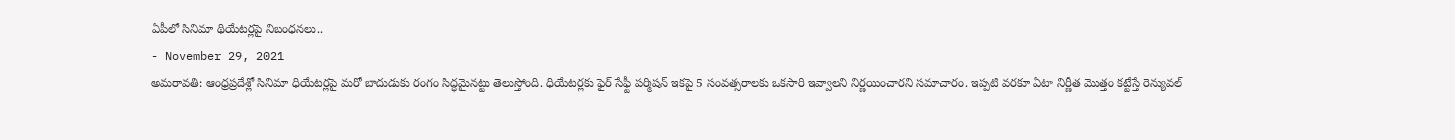ఏపీలో సినిమా థియేటర్లపై నిబంధనలు..
- November 29, 2021
అమరావతి: ఆంధ్రప్రదేశ్లో సినిమా ధియేటర్లపై మరో బాదుడుకు రంగం సిద్ధమైనట్టు తెలుస్తోంది. ధియేటర్లకు ఫైర్ సేఫ్టీ పర్మిషన్ ఇకపై 5 సంవత్సరాలకు ఒకసారి ఇవ్వాలని నిర్ణయించారని సమాచారం. ఇప్పటి వరకూ ఏటా నిర్ణీత మొత్తం కట్టేస్తే రెన్యువల్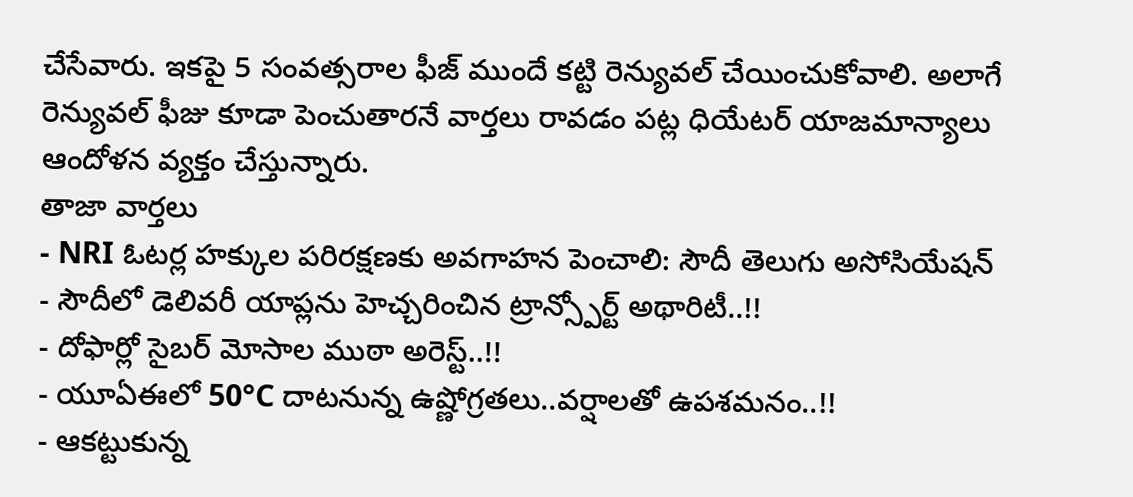చేసేవారు. ఇకపై 5 సంవత్సరాల ఫీజ్ ముందే కట్టి రెన్యువల్ చేయించుకోవాలి. అలాగే రెన్యువల్ ఫీజు కూడా పెంచుతారనే వార్తలు రావడం పట్ల ధియేటర్ యాజమాన్యాలు ఆందోళన వ్యక్తం చేస్తున్నారు.
తాజా వార్తలు
- NRI ఓటర్ల హక్కుల పరిరక్షణకు అవగాహన పెంచాలి: సౌదీ తెలుగు అసోసియేషన్
- సౌదీలో డెలివరీ యాప్లను హెచ్చరించిన ట్రాన్స్పోర్ట్ అథారిటీ..!!
- దోఫార్లో సైబర్ మోసాల ముఠా అరెస్ట్..!!
- యూఏఈలో 50°C దాటనున్న ఉష్ణోగ్రతలు..వర్షాలతో ఉపశమనం..!!
- ఆకట్టుకున్న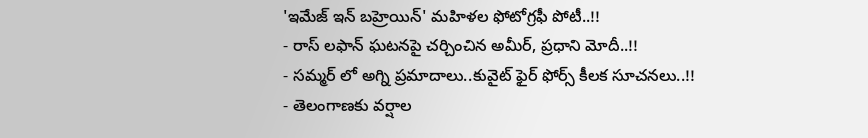'ఇమేజ్ ఇన్ బహ్రెయిన్' మహిళల ఫోటోగ్రఫీ పోటీ..!!
- రాస్ లఫాన్ ఘటనపై చర్చించిన అమీర్, ప్రధాని మోదీ..!!
- సమ్మర్ లో అగ్ని ప్రమాదాలు..కువైట్ ఫైర్ ఫోర్స్ కీలక సూచనలు..!!
- తెలంగాణకు వర్షాల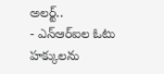అలర్ట్..
- ఎన్ఆర్ఐల ఓటు హక్కులను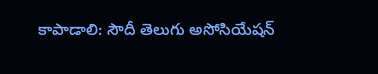కాపాడాలి: సౌదీ తెలుగు అసోసియేషన్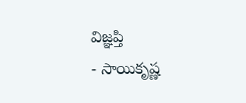విజ్ఞప్తి
- సాయికృష్ణ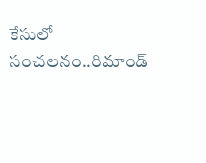కేసులో సంచలనం..రిమాండ్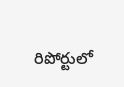రిపోర్టులో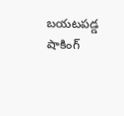బయటపడ్డ షాకింగ్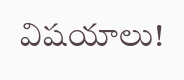విషయాలు!